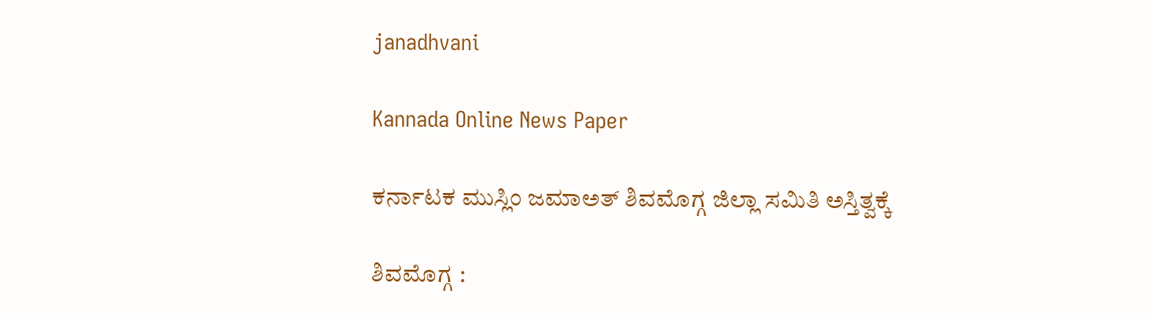janadhvani

Kannada Online News Paper

ಕರ್ನಾಟಕ ಮುಸ್ಲಿಂ ಜಮಾಅತ್ ಶಿವಮೊಗ್ಗ ಜಿಲ್ಲಾ ಸಮಿತಿ ಅಸ್ತಿತ್ವಕ್ಕೆ

ಶಿವಮೊಗ್ಗ :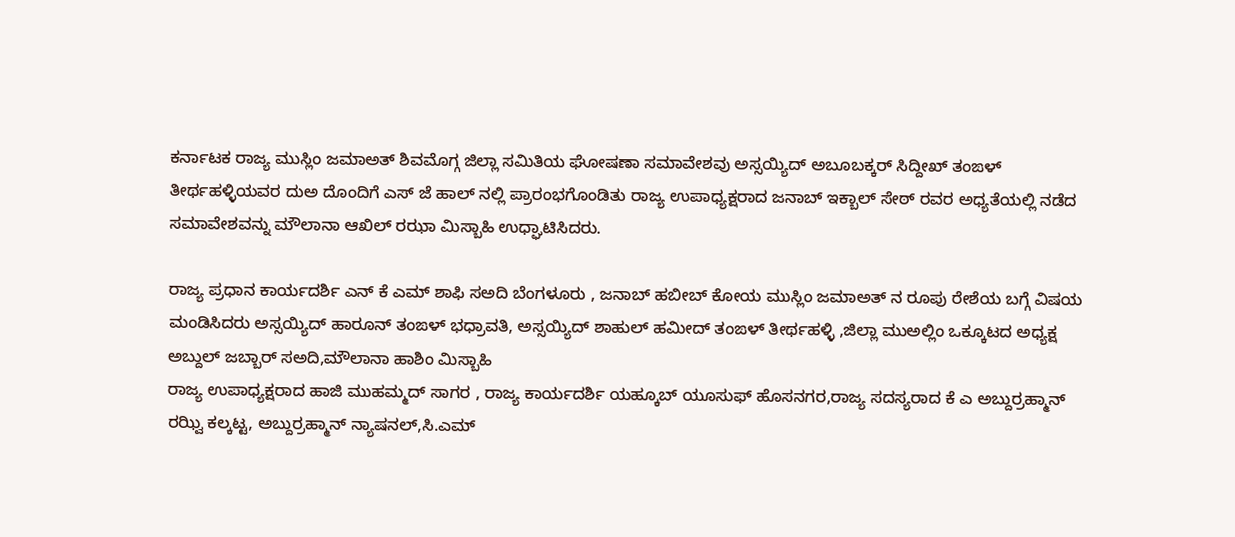ಕರ್ನಾಟಕ ರಾಜ್ಯ ಮುಸ್ಲಿಂ ಜಮಾಅತ್ ಶಿವಮೊಗ್ಗ ಜಿಲ್ಲಾ ಸಮಿತಿಯ ಘೋಷಣಾ ಸಮಾವೇಶವು ಅಸ್ಸಯ್ಯಿದ್ ಅಬೂಬಕ್ಕರ್ ಸಿದ್ದೀಖ್ ತಂಙಳ್ ತೀರ್ಥಹಳ್ಳಿಯವರ ದುಅ ದೊಂದಿಗೆ ಎಸ್ ಜೆ ಹಾಲ್ ನಲ್ಲಿ ಪ್ರಾರಂಭಗೊಂಡಿತು ರಾಜ್ಯ ಉಪಾಧ್ಯಕ್ಷರಾದ ಜನಾಬ್ ಇಕ್ಬಾಲ್ ಸೇಠ್ ರವರ ಅಧ್ಯತೆಯಲ್ಲಿ ನಡೆದ ಸಮಾವೇಶವನ್ನು ಮೌಲಾನಾ ಆಖಿಲ್ ರಝಾ ಮಿಸ್ಬಾಹಿ ಉಧ್ಘಾಟಿಸಿದರು.

ರಾಜ್ಯ ಪ್ರಧಾನ ಕಾರ್ಯದರ್ಶಿ ಎನ್ ಕೆ ಎಮ್ ಶಾಫಿ ಸಅದಿ ಬೆಂಗಳೂರು , ಜನಾಬ್ ಹಬೀಬ್ ಕೋಯ ಮುಸ್ಲಿಂ ಜಮಾಅತ್ ನ ರೂಪು ರೇಶೆಯ ಬಗ್ಗೆ ವಿಷಯ ಮಂಡಿಸಿದರು ಅಸ್ಸಯ್ಯಿದ್ ಹಾರೂನ್ ತಂಙಳ್ ಭಧ್ರಾವತಿ, ಅಸ್ಸಯ್ಯಿದ್ ಶಾಹುಲ್ ಹಮೀದ್ ತಂಙಳ್ ತೀರ್ಥಹಳ್ಳಿ ,ಜಿಲ್ಲಾ ಮುಅಲ್ಲಿಂ ಒಕ್ಕೂಟದ ಅಧ್ಯಕ್ಷ ಅಬ್ದುಲ್ ಜಬ್ಬಾರ್ ಸಅದಿ,ಮೌಲಾನಾ ಹಾಶಿಂ ಮಿಸ್ಬಾಹಿ
ರಾಜ್ಯ ಉಪಾಧ್ಯಕ್ಷರಾದ ಹಾಜಿ ಮುಹಮ್ಮದ್ ಸಾಗರ , ರಾಜ್ಯ ಕಾರ್ಯದರ್ಶಿ ಯಹ್ಕೂಬ್ ಯೂಸುಫ್ ಹೊಸನಗರ,ರಾಜ್ಯ ಸದಸ್ಯರಾದ ಕೆ ಎ ಅಬ್ದುರ್ರಹ್ಮಾನ್ ರಝ್ವಿ ಕಲ್ಕಟ್ಟ, ಅಬ್ದುರ್ರಹ್ಮಾನ್ ನ್ಯಾಷನಲ್,ಸಿ.ಎಮ್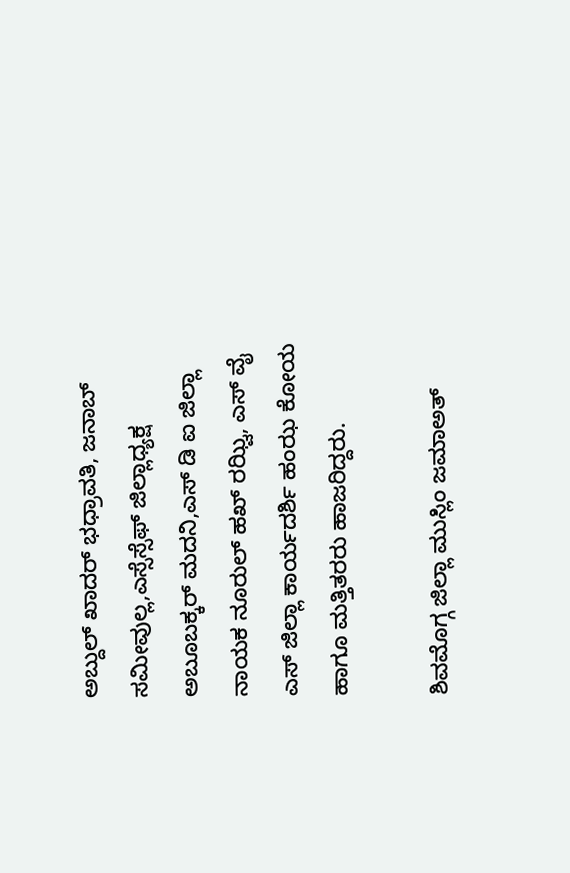ಅಬ್ದುಲ್ ಖಾದರ್ ಭಧ್ರಾವತಿ, ಜನಾಬ್ ಸಮೀವುಲ್ಲ,ಎಸ್ಸೆಸ್ಸೆಫ್ ಜಿಲ್ಲಾಧ್ಯಕ್ಷ ಅಬೂಬಕ್ಕರ್ ಮದನಿ,ಎಸ್ ಡಿ ಐ ಜಿಲ್ಲಾ ನಾಯಕ ನೂರುಲ್ ಹಖ್ ರಝ್ವಿ, ಎಸ್ ವೈ ಎಸ್ ಜಿಲ್ಲಾ ಕಾರ್ಯದರ್ಶಿ ಹಂಝ ಕೋಯ ಹಾಗೂ ಮತ್ತಿತರರು ಹಾಜರಿದ್ದರು.

ಶಿವಮೊಗ್ಗ ಜಿಲ್ಲಾ ಮುಸ್ಲಿಂ ಜಮಾಅತ್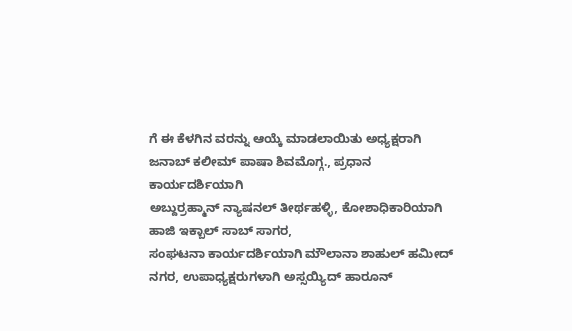ಗೆ ಈ ಕೆಳಗಿನ ವರನ್ನು ಆಯ್ಕೆ ಮಾಡಲಾಯಿತು ಅಧ್ಯಕ್ಷರಾಗಿ
ಜನಾಬ್ ಕಲೀಮ್ ಪಾಷಾ ಶಿವಮೊಗ್ಗ., ಪ್ರಧಾನ ಕಾರ್ಯದರ್ಶಿಯಾಗಿ
ಅಬ್ದುರ್ರಹ್ಮಾನ್ ನ್ಯಾಷನಲ್ ತೀರ್ಥಹಳ್ಳಿ, ಕೋಶಾಧಿಕಾರಿಯಾಗಿ ಹಾಜಿ ಇಕ್ಬಾಲ್ ಸಾಬ್ ಸಾಗರ,
ಸಂಘಟನಾ ಕಾರ್ಯದರ್ಶಿಯಾಗಿ ಮೌಲಾನಾ ಶಾಹುಲ್ ಹಮೀದ್ ನಗರ, ಉಪಾಧ್ಯಕ್ಷರುಗಳಾಗಿ ಅಸ್ಸಯ್ಯಿದ್ ಹಾರೂನ್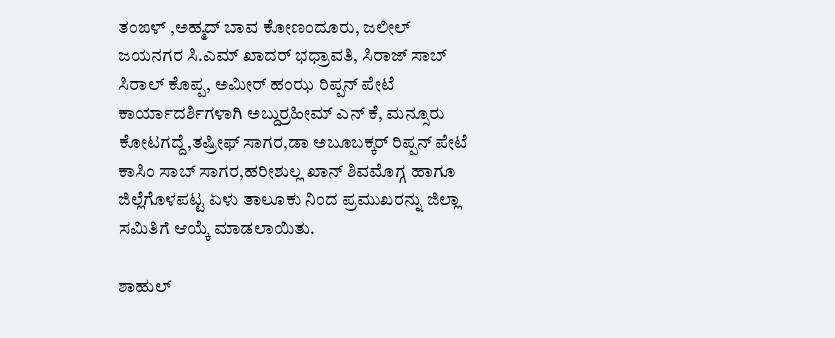ತಂಙಳ್ ,ಅಹ್ಮದ್ ಬಾವ ಕೋಣಂದೂರು, ಜಲೀಲ್ ಜಯನಗರ ಸಿ.ಎಮ್ ಖಾದರ್ ಭಧ್ರಾವತಿ, ಸಿರಾಜ್ ಸಾಬ್ ಸಿರಾಲ್ ಕೊಪ್ಪ, ಅಮೀರ್ ಹಂಝ ರಿಪ್ಪನ್ ಪೇಟೆ
ಕಾರ್ಯಾದರ್ಶಿಗಳಾಗಿ ಅಬ್ದುರ್ರಹೀಮ್ ಎನ್ ಕೆ, ಮನ್ಸೂರು ಕೋಟಗದ್ದೆ,ತಷ್ರೀಫ್ ಸಾಗರ,ಡಾ ಅಬೂಬಕ್ಕರ್ ರಿಪ್ಪನ್ ಪೇಟೆ ಕಾಸಿಂ ಸಾಬ್ ಸಾಗರ,ಹರೀಶುಲ್ಲ ಖಾನ್ ಶಿವಮೊಗ್ಗ ಹಾಗೂ ಜಿಲ್ಲೆಗೊಳಪಟ್ಟ ಏಳು ತಾಲೂಕು ನಿಂದ ಪ್ರಮುಖರನ್ನು ಜಿಲ್ಲಾ ಸಮಿತಿಗೆ ಆಯ್ಕೆ ಮಾಡಲಾಯಿತು.

ಶಾಹುಲ್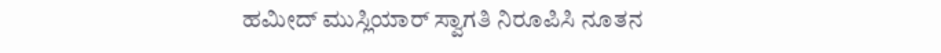ಹಮೀದ್ ಮುಸ್ಲಿಯಾರ್ ಸ್ವಾಗತಿ ನಿರೂಪಿಸಿ ನೂತನ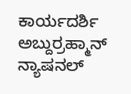ಕಾರ್ಯದರ್ಶಿ ಅಬ್ದುರ್ರಹ್ಮಾನ್ ನ್ಯಾಷನಲ್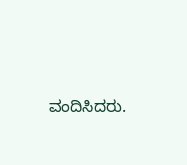ವಂದಿಸಿದರು.